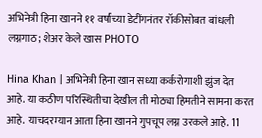अभिनेत्री हिना खानने ११ वर्षांच्या डेटींगनंतर रॉकीसोबत बांधली लग्नगाठ; शेअर केले खास PHOTO

Hina Khan | अभिनेत्री हिना खान सध्या कर्करोगाशी झुंज देत आहे. या कठीण परिस्थितीचा देखील ती मोठ्या हिमतीने सामना करत आहे. याचदरम्यान आता हिना खानने गुपचूप लग्न उरकले आहे. 11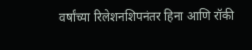वर्षांच्या रिलेशनशिपनंतर हिना आणि रॉकी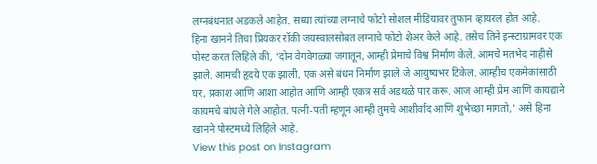लग्नबंधनात अडकले आहेत. सध्या त्यांच्या लग्नाचे फोटो सोशल मीडियावर तुफान व्हायरल होत आहे.
हिना खानने तिचा प्रियकर रॉकी जयस्वालसोबत लग्नाचे फोटो शेअर केले आहे. तसेच तिने इन्स्टाग्रामवर एक पोस्ट करत लिहिले की, ‘दोन वेगवेगळ्या जगातून, आम्ही प्रेमाचे विश्व निर्माण केले. आमचे मतभेद नाहीसे झाले. आमची हृदये एक झाली, एक असे बंधन निर्माण झाले जे आयुष्यभर टिकेल. आम्हीच एकमेकांसाठी घर, प्रकाश आणि आशा आहोत आणि आम्ही एकत्र सर्व अडथळे पार करू. आज आम्ही प्रेम आणि कायद्याने कायमचे बांधले गेले आहोत. पत्नी-पती म्हणून आम्ही तुमचे आशीर्वाद आणि शुभेच्छा मागतो,’ असे हिना खानने पोस्टमध्ये लिहिले आहे.
View this post on Instagram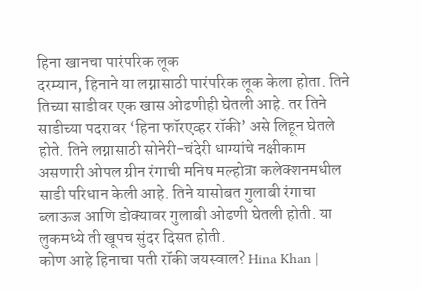हिना खानचा पारंपरिक लूक
दरम्यान, हिनाने या लग्नासाठी पारंपरिक लूक केला होता. तिने तिच्या साडीवर एक खास ओढणीही घेतली आहे. तर तिने साडीच्या पदरावर ‘हिना फॉरएव्हर रॉकी’ असे लिहून घेतले होते. तिने लग्नासाठी सोनेरी-चंदेरी धाग्यांचे नक्षीकाम असणारी ओपल ग्रीन रंगाची मनिष मल्होत्रा कलेक्शनमधील साडी परिधान केली आहे. तिने यासोबत गुलाबी रंगाचा ब्लाऊज आणि डोक्यावर गुलाबी ओढणी घेतली होती. या लुकमध्ये ती खूपच सुंदर दिसत होती.
कोण आहे हिनाचा पती रॉकी जयस्वाल? Hina Khan |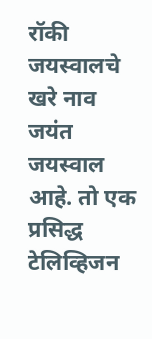रॉकी जयस्वालचे खरे नाव जयंत जयस्वाल आहे. तो एक प्रसिद्ध टेलिव्हिजन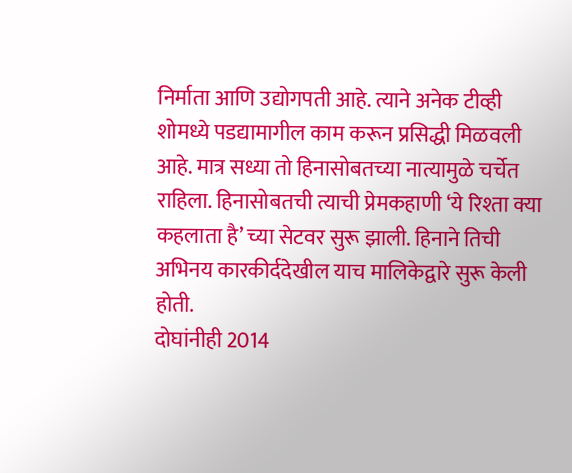निर्माता आणि उद्योगपती आहे. त्याने अनेक टीव्ही शोमध्ये पडद्यामागील काम करून प्रसिद्धी मिळवली आहे. मात्र सध्या तो हिनासोबतच्या नात्यामुळे चर्चेत राहिला. हिनासोबतची त्याची प्रेमकहाणी ‘ये रिश्ता क्या कहलाता है’ च्या सेटवर सुरू झाली. हिनाने तिची अभिनय कारकीर्ददेखील याच मालिकेद्वारे सुरू केली होती.
दोघांनीही 2014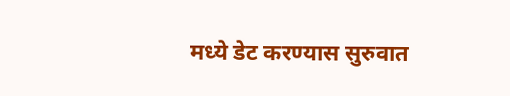मध्ये डेट करण्यास सुरुवात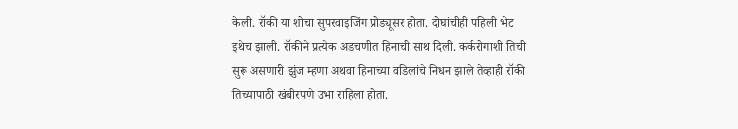केली. रॉकी या शोचा सुपरवाइजिंग प्रोड्यूसर होता. दोघांचीही पहिली भेट इथेच झाली. रॉकीने प्रत्येक अडचणीत हिनाची साथ दिली. कर्करोगाशी तिची सुरू असणारी झुंज म्हणा अथवा हिनाच्या वडिलांचे निधन झाले तेव्हाही रॉकी तिच्यापाठी खंबीरपणे उभा राहिला होता.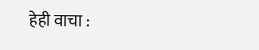हेही वाचा :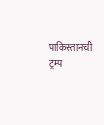पाकिस्तानची ट्रम्प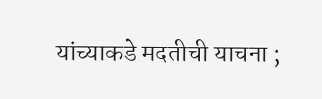यांच्याकडे मदतीची याचना ;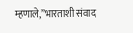म्हणाले,”भारताशी संवाद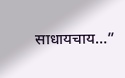साधायचाय…”